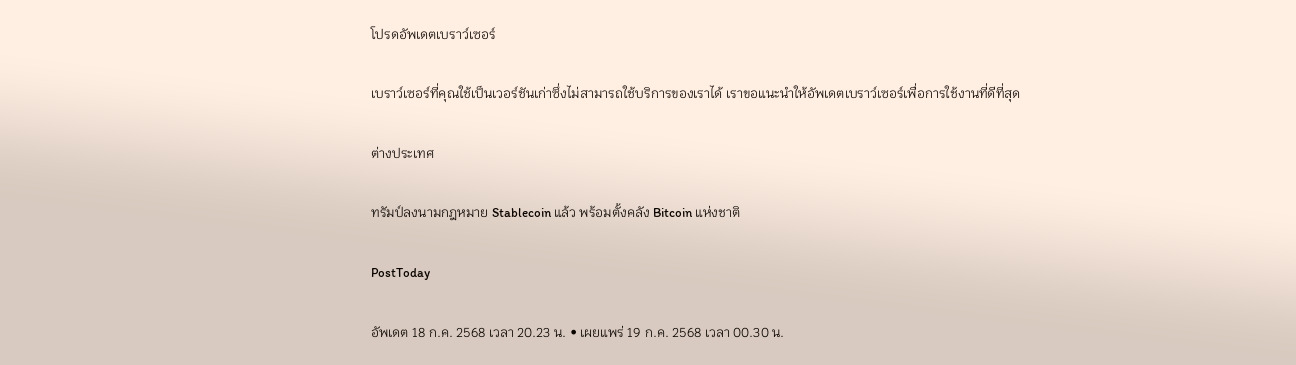โปรดอัพเดตเบราว์เซอร์

เบราว์เซอร์ที่คุณใช้เป็นเวอร์ชันเก่าซึ่งไม่สามารถใช้บริการของเราได้ เราขอแนะนำให้อัพเดตเบราว์เซอร์เพื่อการใช้งานที่ดีที่สุด

ต่างประเทศ

ทรัมป์ลงนามกฎหมาย Stablecoin แล้ว พร้อมตั้งคลัง Bitcoin แห่งชาติ

PostToday

อัพเดต 18 ก.ค. 2568 เวลา 20.23 น. • เผยแพร่ 19 ก.ค. 2568 เวลา 00.30 น.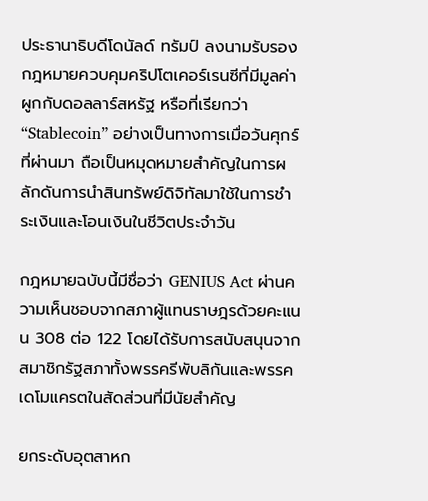ประธานาธิบดีโดนัลด์ ทรัมป์ ลงนามรับรองกฎหมายควบคุมคริปโตเคอร์เรนซีที่มีมูลค่าผูกกับดอลลาร์สหรัฐ หรือที่เรียกว่า “Stablecoin” อย่างเป็นทางการเมื่อวันศุกร์ที่ผ่านมา ถือเป็นหมุดหมายสำคัญในการผลักดันการนำสินทรัพย์ดิจิทัลมาใช้ในการชำระเงินและโอนเงินในชีวิตประจำวัน

กฎหมายฉบับนี้มีชื่อว่า GENIUS Act ผ่านความเห็นชอบจากสภาผู้แทนราษฎรด้วยคะแนน 308 ต่อ 122 โดยได้รับการสนับสนุนจากสมาชิกรัฐสภาทั้งพรรครีพับลิกันและพรรคเดโมแครตในสัดส่วนที่มีนัยสำคัญ

ยกระดับอุตสาหก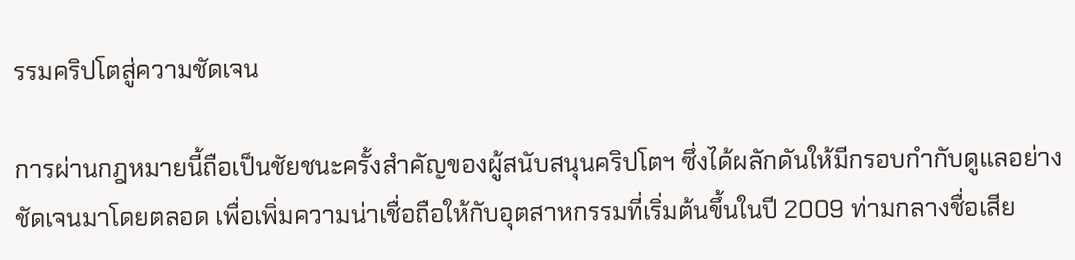รรมคริปโตสู่ความชัดเจน

การผ่านกฎหมายนี้ถือเป็นชัยชนะครั้งสำคัญของผู้สนับสนุนคริปโตฯ ซึ่งได้ผลักดันให้มีกรอบกำกับดูแลอย่างชัดเจนมาโดยตลอด เพื่อเพิ่มความน่าเชื่อถือให้กับอุตสาหกรรมที่เริ่มต้นขึ้นในปี 2009 ท่ามกลางชื่อเสีย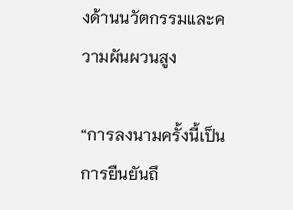งด้านนวัตกรรมและความผันผวนสูง

“การลงนามครั้งนี้เป็นการยืนยันถึ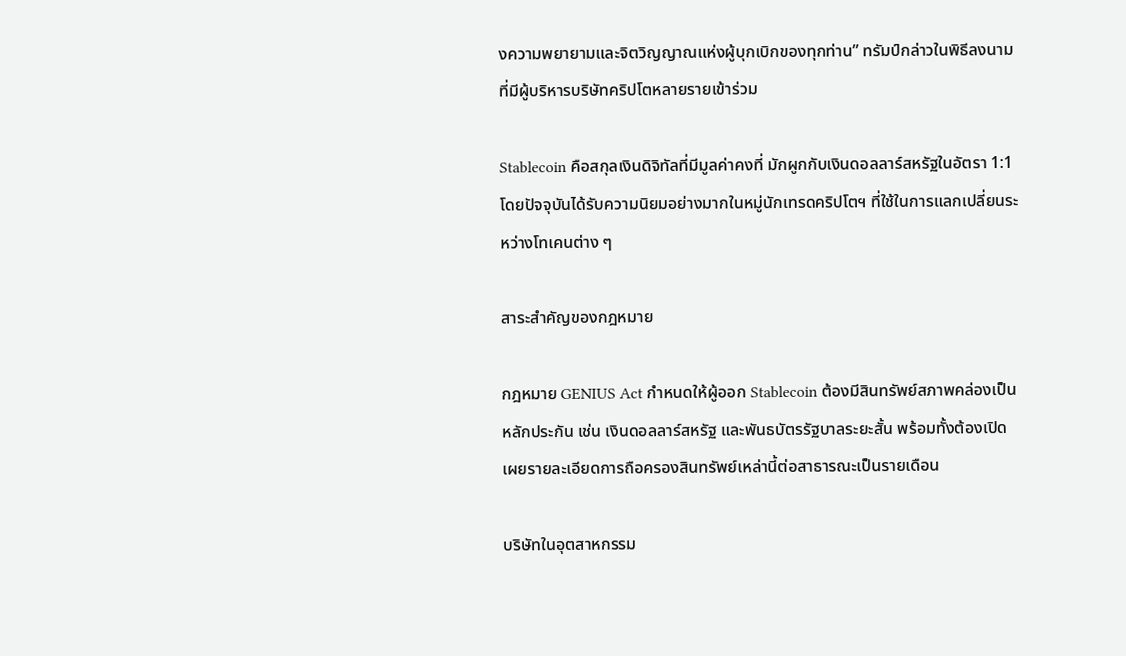งความพยายามและจิตวิญญาณแห่งผู้บุกเบิกของทุกท่าน” ทรัมป์กล่าวในพิธีลงนามที่มีผู้บริหารบริษัทคริปโตหลายรายเข้าร่วม

Stablecoin คือสกุลเงินดิจิทัลที่มีมูลค่าคงที่ มักผูกกับเงินดอลลาร์สหรัฐในอัตรา 1:1 โดยปัจจุบันได้รับความนิยมอย่างมากในหมู่นักเทรดคริปโตฯ ที่ใช้ในการแลกเปลี่ยนระหว่างโทเคนต่าง ๆ

สาระสำคัญของกฎหมาย

กฎหมาย GENIUS Act กำหนดให้ผู้ออก Stablecoin ต้องมีสินทรัพย์สภาพคล่องเป็นหลักประกัน เช่น เงินดอลลาร์สหรัฐ และพันธบัตรรัฐบาลระยะสั้น พร้อมทั้งต้องเปิดเผยรายละเอียดการถือครองสินทรัพย์เหล่านี้ต่อสาธารณะเป็นรายเดือน

บริษัทในอุตสาหกรรม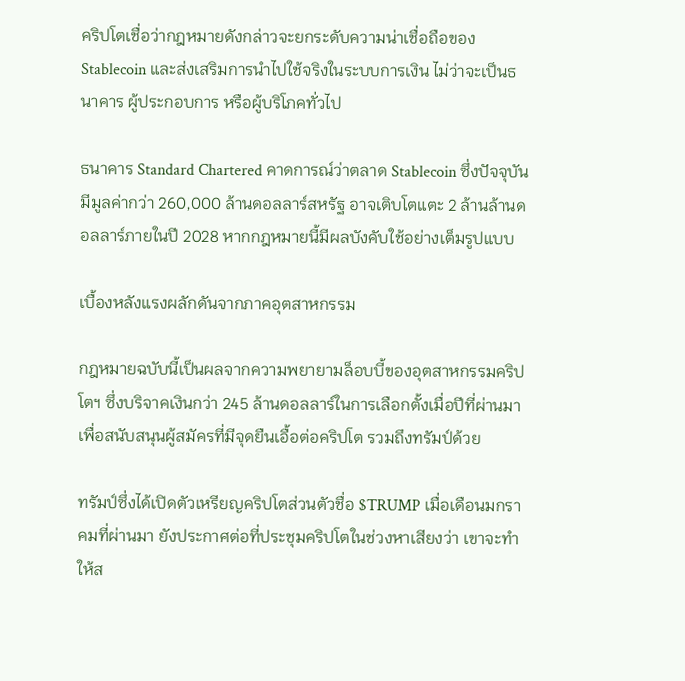คริปโตเชื่อว่ากฎหมายดังกล่าวจะยกระดับความน่าเชื่อถือของ Stablecoin และส่งเสริมการนำไปใช้จริงในระบบการเงิน ไม่ว่าจะเป็นธนาคาร ผู้ประกอบการ หรือผู้บริโภคทั่วไป

ธนาคาร Standard Chartered คาดการณ์ว่าตลาด Stablecoin ซึ่งปัจจุบันมีมูลค่ากว่า 260,000 ล้านดอลลาร์สหรัฐ อาจเติบโตแตะ 2 ล้านล้านดอลลาร์ภายในปี 2028 หากกฎหมายนี้มีผลบังคับใช้อย่างเต็มรูปแบบ

เบื้องหลังแรงผลักดันจากภาคอุตสาหกรรม

กฎหมายฉบับนี้เป็นผลจากความพยายามล็อบบี้ของอุตสาหกรรมคริปโตฯ ซึ่งบริจาคเงินกว่า 245 ล้านดอลลาร์ในการเลือกตั้งเมื่อปีที่ผ่านมา เพื่อสนับสนุนผู้สมัครที่มีจุดยืนเอื้อต่อคริปโต รวมถึงทรัมป์ด้วย

ทรัมป์ซึ่งได้เปิดตัวเหรียญคริปโตส่วนตัวชื่อ $TRUMP เมื่อเดือนมกราคมที่ผ่านมา ยังประกาศต่อที่ประชุมคริปโตในช่วงหาเสียงว่า เขาจะทำให้ส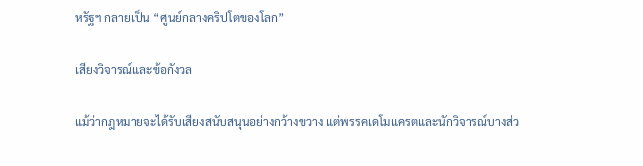หรัฐฯ กลายเป็น “ศูนย์กลางคริปโตของโลก”

เสียงวิจารณ์และข้อกังวล

แม้ว่ากฎหมายจะได้รับเสียงสนับสนุนอย่างกว้างขวาง แต่พรรคเดโมแครตและนักวิจารณ์บางส่ว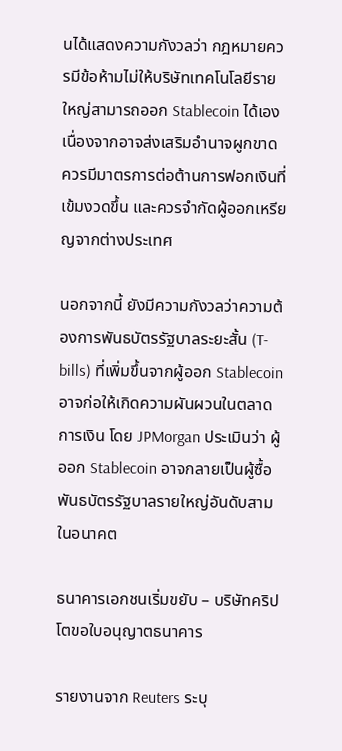นได้แสดงความกังวลว่า กฎหมายควรมีข้อห้ามไม่ให้บริษัทเทคโนโลยีรายใหญ่สามารถออก Stablecoin ได้เอง เนื่องจากอาจส่งเสริมอำนาจผูกขาด ควรมีมาตรการต่อต้านการฟอกเงินที่เข้มงวดขึ้น และควรจำกัดผู้ออกเหรียญจากต่างประเทศ

นอกจากนี้ ยังมีความกังวลว่าความต้องการพันธบัตรรัฐบาลระยะสั้น (T-bills) ที่เพิ่มขึ้นจากผู้ออก Stablecoin อาจก่อให้เกิดความผันผวนในตลาดการเงิน โดย JPMorgan ประเมินว่า ผู้ออก Stablecoin อาจกลายเป็นผู้ซื้อพันธบัตรรัฐบาลรายใหญ่อันดับสามในอนาคต

ธนาคารเอกชนเริ่มขยับ – บริษัทคริปโตขอใบอนุญาตธนาคาร

รายงานจาก Reuters ระบุ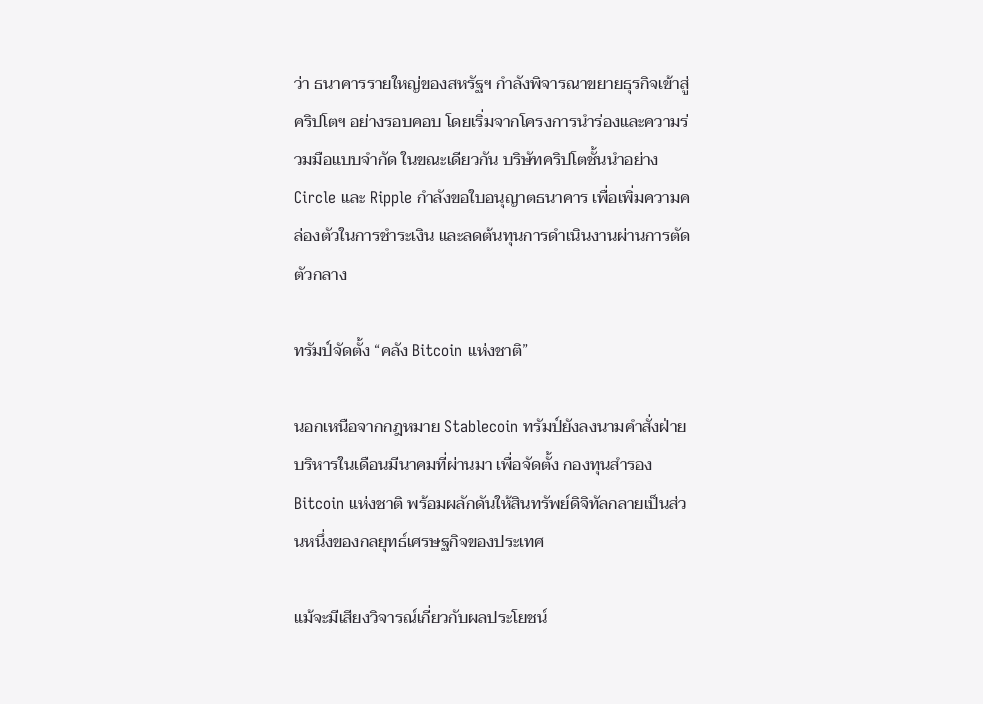ว่า ธนาคารรายใหญ่ของสหรัฐฯ กำลังพิจารณาขยายธุรกิจเข้าสู่คริปโตฯ อย่างรอบคอบ โดยเริ่มจากโครงการนำร่องและความร่วมมือแบบจำกัด ในขณะเดียวกัน บริษัทคริปโตชั้นนำอย่าง Circle และ Ripple กำลังขอใบอนุญาตธนาคาร เพื่อเพิ่มความคล่องตัวในการชำระเงิน และลดต้นทุนการดำเนินงานผ่านการตัดตัวกลาง

ทรัมป์จัดตั้ง “คลัง Bitcoin แห่งชาติ”

นอกเหนือจากกฎหมาย Stablecoin ทรัมป์ยังลงนามคำสั่งฝ่ายบริหารในเดือนมีนาคมที่ผ่านมา เพื่อจัดตั้ง กองทุนสำรอง Bitcoin แห่งชาติ พร้อมผลักดันให้สินทรัพย์ดิจิทัลกลายเป็นส่วนหนึ่งของกลยุทธ์เศรษฐกิจของประเทศ

แม้จะมีเสียงวิจารณ์เกี่ยวกับผลประโยชน์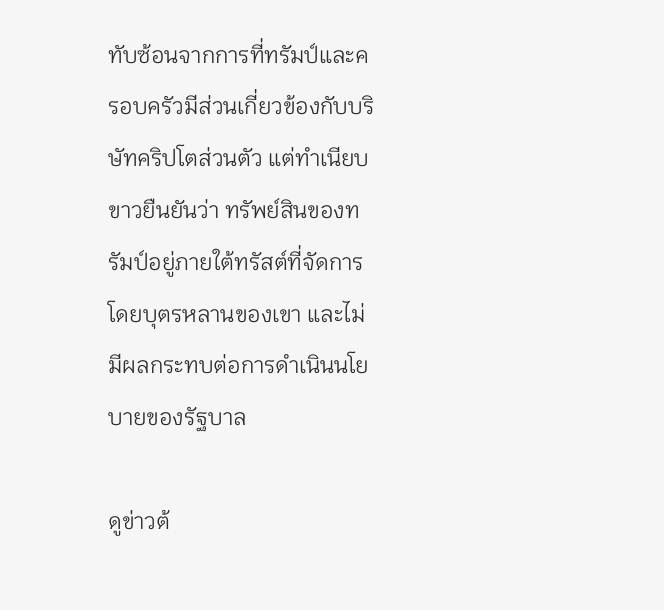ทับซ้อนจากการที่ทรัมป์และครอบครัวมีส่วนเกี่ยวข้องกับบริษัทคริปโตส่วนตัว แต่ทำเนียบขาวยืนยันว่า ทรัพย์สินของทรัมป์อยู่ภายใต้ทรัสต์ที่จัดการโดยบุตรหลานของเขา และไม่มีผลกระทบต่อการดำเนินนโยบายของรัฐบาล

ดูข่าวต้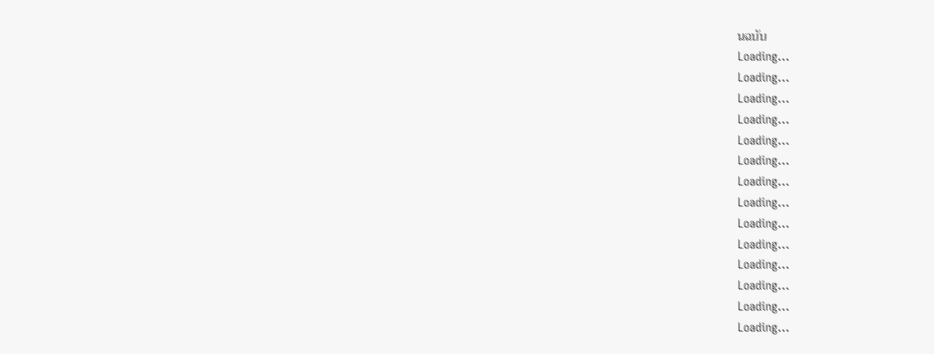นฉบับ
Loading...
Loading...
Loading...
Loading...
Loading...
Loading...
Loading...
Loading...
Loading...
Loading...
Loading...
Loading...
Loading...
Loading...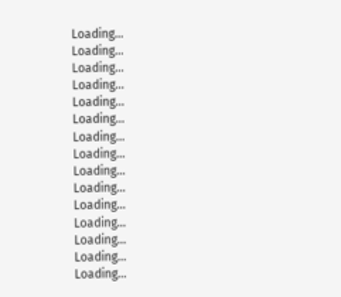Loading...
Loading...
Loading...
Loading...
Loading...
Loading...
Loading...
Loading...
Loading...
Loading...
Loading...
Loading...
Loading...
Loading...
Loading...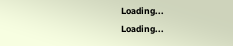Loading...
Loading...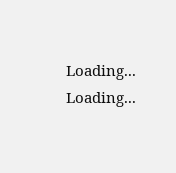Loading...
Loading...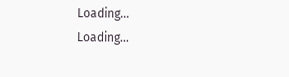Loading...
Loading...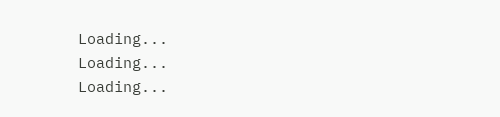Loading...
Loading...
Loading...